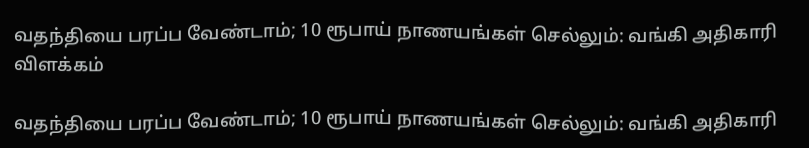வதந்தியை பரப்ப வேண்டாம்; 10 ரூபாய் நாணயங்கள் செல்லும்: வங்கி அதிகாரி விளக்கம்

வதந்தியை பரப்ப வேண்டாம்; 10 ரூபாய் நாணயங்கள் செல்லும்: வங்கி அதிகாரி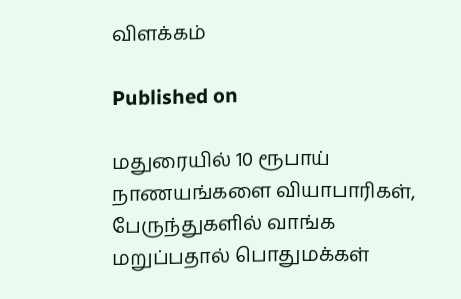விளக்கம்

Published on

மதுரையில் 10 ரூபாய் நாணயங்களை வியாபாரிகள், பேருந்துகளில் வாங்க மறுப்பதால் பொதுமக்கள்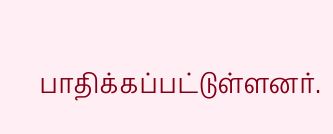பாதிக்கப்பட்டுள்ளனர்.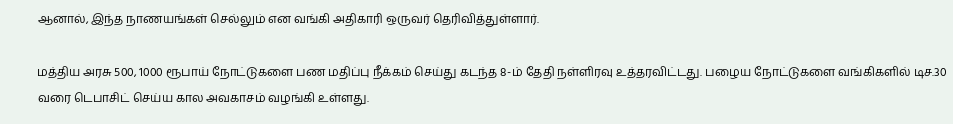ஆனால், இந்த நாணயங்கள் செல்லும் என வங்கி அதிகாரி ஒருவர் தெரிவித்துள்ளார்.

மத்திய அரசு 500, 1000 ரூபாய் நோட்டுகளை பண மதிப்பு நீக்கம் செய்து கடந்த 8-ம் தேதி நள்ளிரவு உத்தரவிட்டது. பழைய நோட்டுகளை வங்கிகளில் டிச.30 வரை டெபாசிட் செய்ய கால அவகாசம் வழங்கி உள்ளது.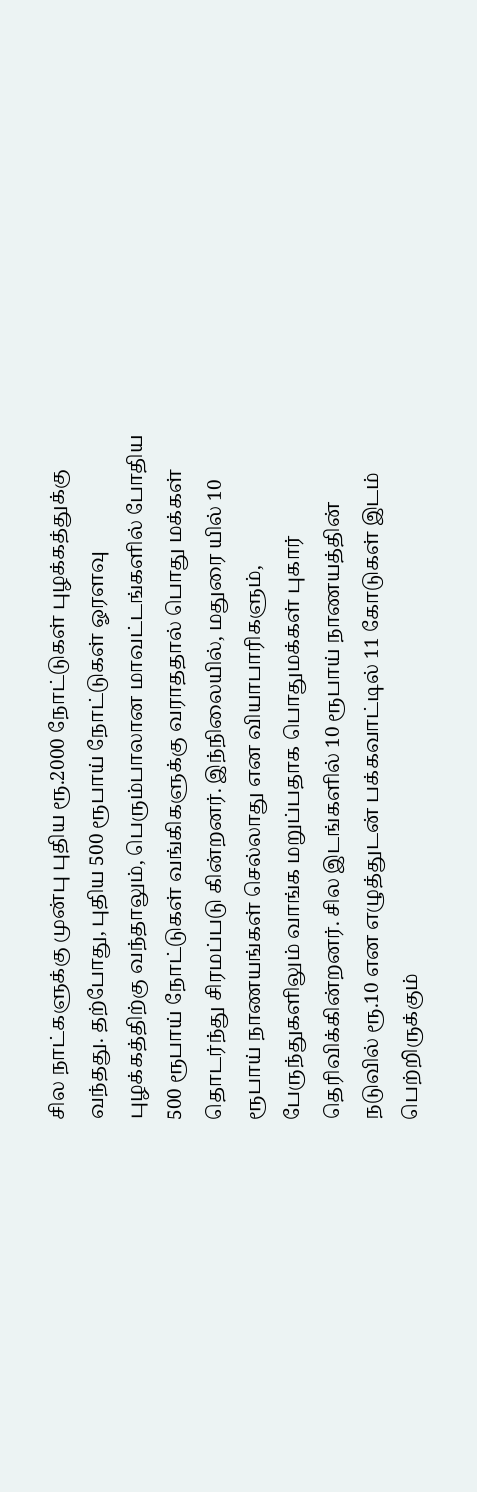சில நாட்களுக்கு முன்பு புதிய ரூ.2000 நோட்டுகள் புழக்கத்துக்கு வந்தது. தற்போது, புதிய 500 ரூபாய் நோட்டுகள் ஓரளவு புழக்கத்திற்கு வந்தாலும், பெரும்பாலான மாவட்டங்களில் போதிய 500 ரூபாய் நோட்டுகள் வங்கிகளுக்கு வராததால் பொது மக்கள் தொடர்ந்து சிரமப்படு கின்றனர். இந்நிலையில், மதுரை யில் 10 ரூபாய் நாணயங்கள் செல்லாது என வியாபாரிகளும், பேருந்துகளிலும் வாங்க மறுப்பதாக பொதுமக்கள் புகார் தெரிவிக்கின்றனர். சில இடங்களில் 10 ரூபாய் நாணயத்தின் நடுவில் ரூ.10 என எழுத்துடன் பக்கவாட்டில் 11 கோடுகள் இடம் பெற்றிருக்கும்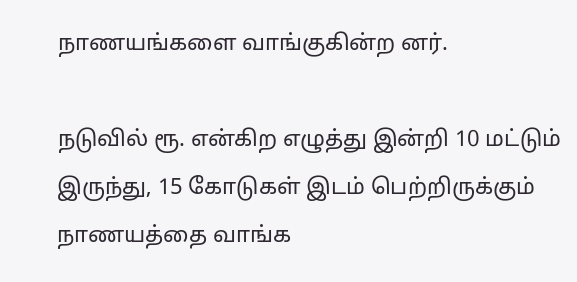நாணயங்களை வாங்குகின்ற னர்.

நடுவில் ரூ. என்கிற எழுத்து இன்றி 10 மட்டும் இருந்து, 15 கோடுகள் இடம் பெற்றிருக்கும் நாணயத்தை வாங்க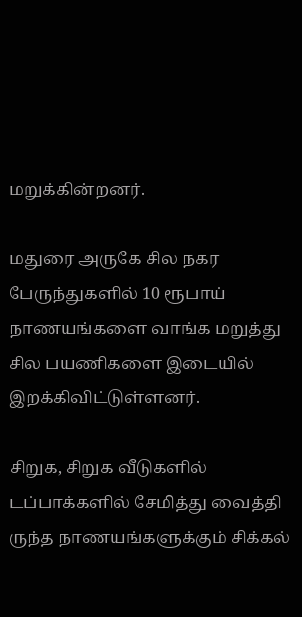மறுக்கின்றனர்.

மதுரை அருகே சில நகர பேருந்துகளில் 10 ரூபாய் நாணயங்களை வாங்க மறுத்து சில பயணிகளை இடையில் இறக்கிவிட்டுள்ளனர்.

சிறுக, சிறுக வீடுகளில் டப்பாக்களில் சேமித்து வைத்தி ருந்த நாணயங்களுக்கும் சிக்கல்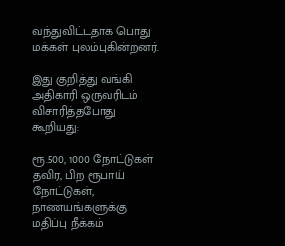வந்துவிட்டதாக பொது மக்கள் புலம்புகின்றனர்.

இது குறித்து வங்கி அதிகாரி ஒருவரிடம் விசாரித்தபோது கூறியது:

ரூ.500, 1000 நோட்டுகள் தவிர, பிற ரூபாய் நோட்டுகள், நாணயங்களுக்கு மதிப்பு நீக்கம்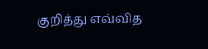குறித்து எவ்வித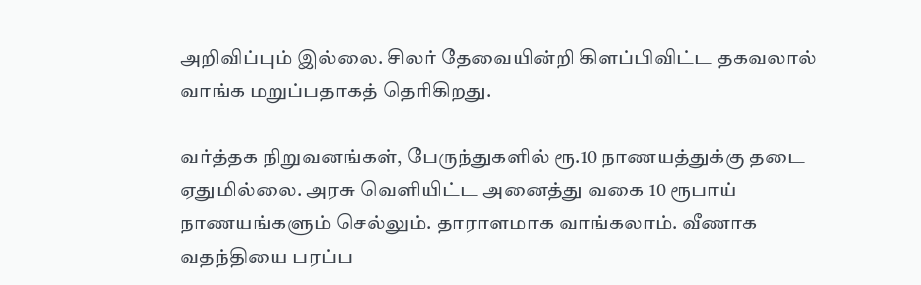அறிவிப்பும் இல்லை. சிலர் தேவையின்றி கிளப்பிவிட்ட தகவலால் வாங்க மறுப்பதாகத் தெரிகிறது.

வர்த்தக நிறுவனங்கள், பேருந்துகளில் ரூ.10 நாணயத்துக்கு தடை ஏதுமில்லை. அரசு வெளியிட்ட அனைத்து வகை 10 ரூபாய் நாணயங்களும் செல்லும். தாராளமாக வாங்கலாம். வீணாக வதந்தியை பரப்ப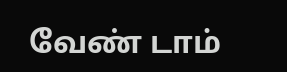வேண் டாம்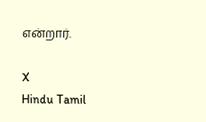என்றார்.

X
Hindu Tamil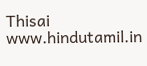Thisai
www.hindutamil.in